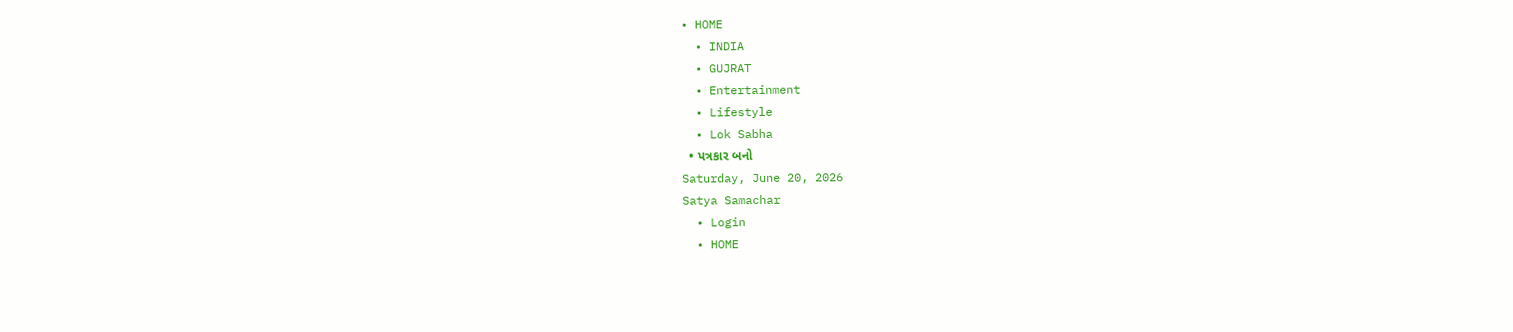• HOME
  • INDIA
  • GUJRAT
  • Entertainment
  • Lifestyle
  • Lok Sabha
  • પત્રકાર બનો
Saturday, June 20, 2026
Satya Samachar
  • Login
  • HOME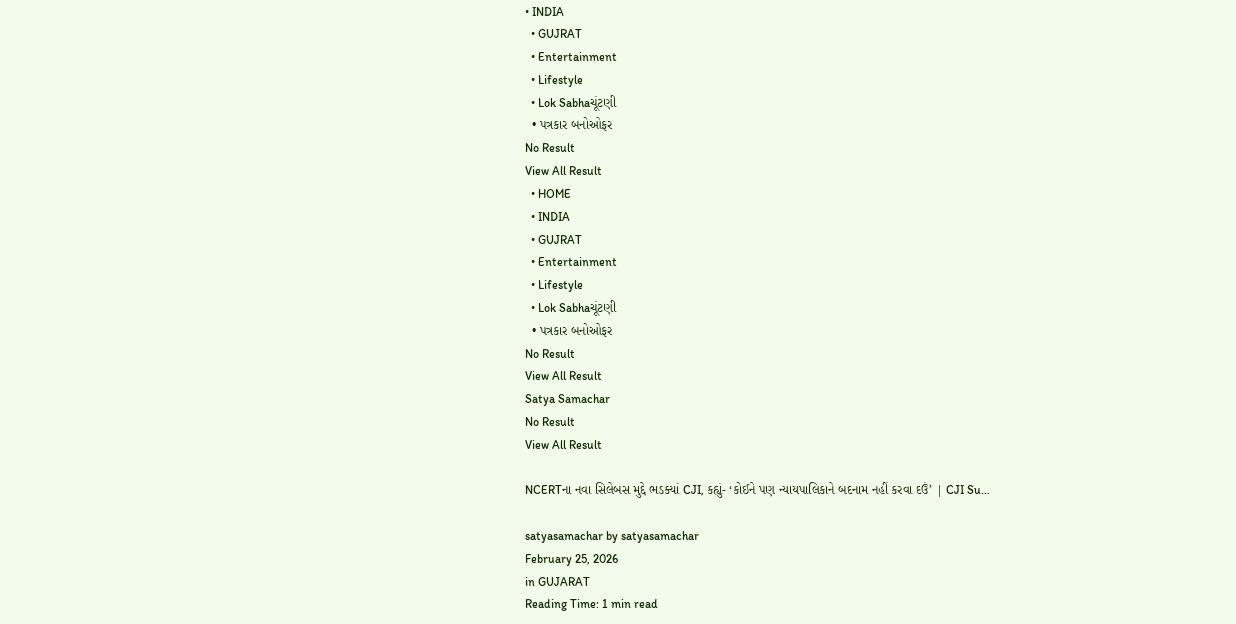• INDIA
  • GUJRAT
  • Entertainment
  • Lifestyle
  • Lok Sabhaચૂંટણી
  • પત્રકાર બનોઓફર
No Result
View All Result
  • HOME
  • INDIA
  • GUJRAT
  • Entertainment
  • Lifestyle
  • Lok Sabhaચૂંટણી
  • પત્રકાર બનોઓફર
No Result
View All Result
Satya Samachar
No Result
View All Result

NCERTના નવા સિલેબસ મુદ્દે ભડક્યાં CJI, કહ્યું- ‘કોઈને પણ ન્યાયપાલિકાને બદનામ નહીં કરવા દઉં’ | CJI Su…

satyasamachar by satyasamachar
February 25, 2026
in GUJARAT
Reading Time: 1 min read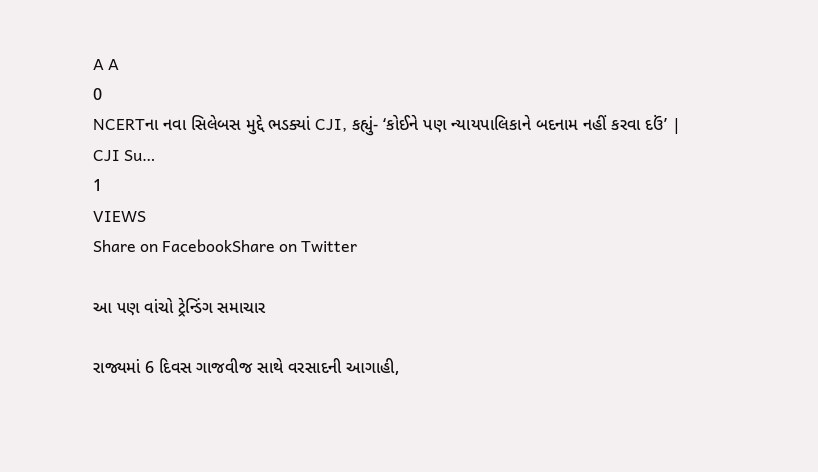A A
0
NCERTના નવા સિલેબસ મુદ્દે ભડક્યાં CJI, કહ્યું- ‘કોઈને પણ ન્યાયપાલિકાને બદનામ નહીં કરવા દઉં’ | CJI Su…
1
VIEWS
Share on FacebookShare on Twitter

આ પણ વાંચો ટ્રેન્ડિંગ સમાચાર

રાજ્યમાં 6 દિવસ ગાજવીજ સાથે વરસાદની આગાહી,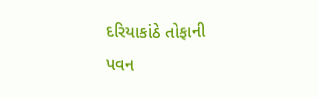દરિયાકાંઠે તોફાની પવન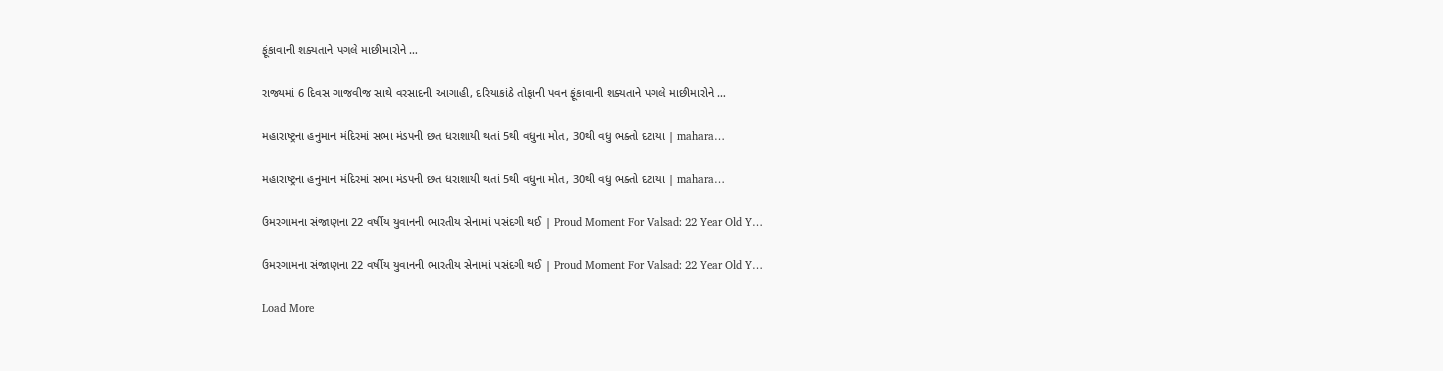ફૂંકાવાની શક્યતાને પગલે માછીમારોને …

રાજ્યમાં 6 દિવસ ગાજવીજ સાથે વરસાદની આગાહી, દરિયાકાંઠે તોફાની પવન ફૂંકાવાની શક્યતાને પગલે માછીમારોને …

મહારાષ્ટ્રના હનુમાન મંદિરમાં સભા મંડપની છત ધરાશાયી થતાં 5થી વધુના મોત, 30થી વધુ ભક્તો દટાયા | mahara…

મહારાષ્ટ્રના હનુમાન મંદિરમાં સભા મંડપની છત ધરાશાયી થતાં 5થી વધુના મોત, 30થી વધુ ભક્તો દટાયા | mahara…

ઉમરગામના સંજાણના 22 વર્ષીય યુવાનની ભારતીય સેનામાં પસંદગી થઈ | Proud Moment For Valsad: 22 Year Old Y…

ઉમરગામના સંજાણના 22 વર્ષીય યુવાનની ભારતીય સેનામાં પસંદગી થઈ | Proud Moment For Valsad: 22 Year Old Y…

Load More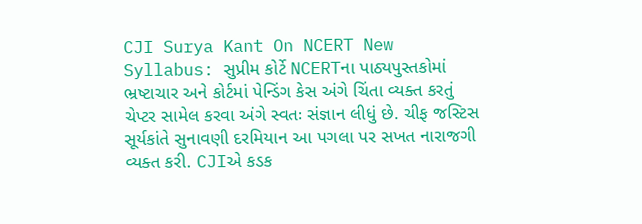CJI Surya Kant On NCERT New Syllabus: સુપ્રીમ કોર્ટે NCERTના પાઠ્યપુસ્તકોમાં ભ્રષ્ટાચાર અને કોર્ટમાં પેન્ડિંગ કેસ અંગે ચિંતા વ્યક્ત કરતું ચેપ્ટર સામેલ કરવા અંગે સ્વતઃ સંજ્ઞાન લીધું છે. ચીફ જસ્ટિસ સૂર્યકાંતે સુનાવણી દરમિયાન આ પગલા પર સખત નારાજગી વ્યક્ત કરી. CJIએ કડક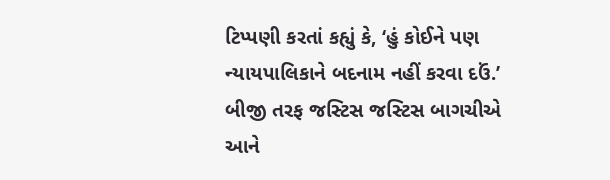ટિપ્પણી કરતાં કહ્યું કે, ‘હું કોઈને પણ ન્યાયપાલિકાને બદનામ નહીં કરવા દઉં.’ બીજી તરફ જસ્ટિસ જસ્ટિસ બાગચીએ આને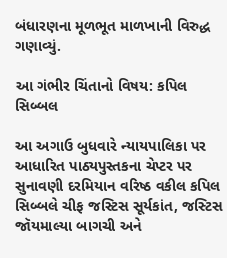બંધારણના મૂળભૂત માળખાની વિરુદ્ધ ગણાવ્યું.

આ ગંભીર ચિંતાનો વિષય: કપિલ સિબ્બલ

આ અગાઉ બુધવારે ન્યાયપાલિકા પર આધારિત પાઠ્યપુસ્તકના ચેપ્ટર પર સુનાવણી દરમિયાન વરિષ્ઠ વકીલ કપિલ સિબ્બલે ચીફ જસ્ટિસ સૂર્યકાંત, જસ્ટિસ જૉયમાલ્યા બાગચી અને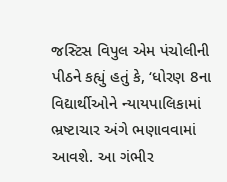જસ્ટિસ વિપુલ એમ પંચોલીની પીઠને કહ્યું હતું કે, ‘ધોરણ 8ના વિદ્યાર્થીઓને ન્યાયપાલિકામાં ભ્રષ્ટાચાર અંગે ભણાવવામાં આવશે. આ ગંભીર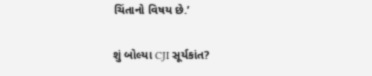ચિંતાનો વિષય છે.’

શું બોલ્યા CJI સૂર્યકાંત?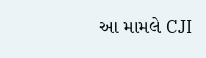આ મામલે CJI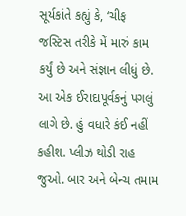સૂર્યકાંતે કહ્યું કે, ‘ચીફ જસ્ટિસ તરીકે મેં મારું કામ કર્યું છે અને સંજ્ઞાન લીધું છે. આ એક ઈરાદાપૂર્વકનું પગલું લાગે છે. હું વધારે કંઈ નહીં કહીશ. પ્લીઝ થોડી રાહ જુઓ. બાર અને બેન્ચ તમામ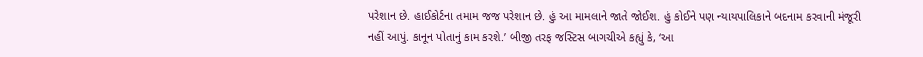પરેશાન છે. હાઈકોર્ટના તમામ જજ પરેશાન છે. હું આ મામલાને જાતે જોઈશ. હું કોઈને પણ ન્યાયપાલિકાને બદનામ કરવાની મંજૂરી નહીં આપું. કાનૂન પોતાનું કામ કરશે.’ બીજી તરફ જસ્ટિસ બાગચીએ કહ્યું કે, ‘આ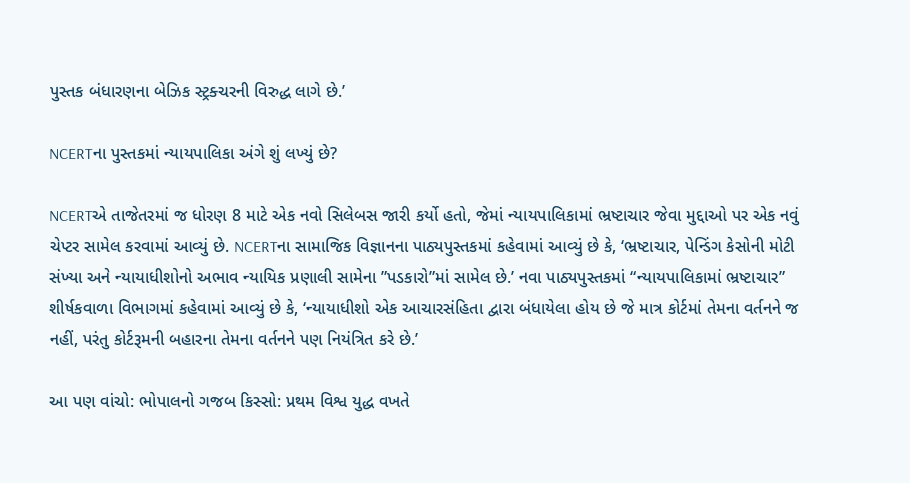પુસ્તક બંધારણના બેઝિક સ્ટ્રક્ચરની વિરુદ્ધ લાગે છે.’

NCERTના પુસ્તકમાં ન્યાયપાલિકા અંગે શું લખ્યું છે?

NCERTએ તાજેતરમાં જ ધોરણ 8 માટે એક નવો સિલેબસ જારી કર્યો હતો, જેમાં ન્યાયપાલિકામાં ભ્રષ્ટાચાર જેવા મુદ્દાઓ પર એક નવું ચેપ્ટર સામેલ કરવામાં આવ્યું છે. NCERTના સામાજિક વિજ્ઞાનના પાઠ્યપુસ્તકમાં કહેવામાં આવ્યું છે કે, ‘ભ્રષ્ટાચાર, પેન્ડિંગ કેસોની મોટી સંખ્યા અને ન્યાયાધીશોનો અભાવ ન્યાયિક પ્રણાલી સામેના ”પડકારો”માં સામેલ છે.’ નવા પાઠ્યપુસ્તકમાં “ન્યાયપાલિકામાં ભ્રષ્ટાચાર” શીર્ષકવાળા વિભાગમાં કહેવામાં આવ્યું છે કે, ‘ન્યાયાધીશો એક આચારસંહિતા દ્વારા બંધાયેલા હોય છે જે માત્ર કોર્ટમાં તેમના વર્તનને જ નહીં, પરંતુ કોર્ટરૂમની બહારના તેમના વર્તનને પણ નિયંત્રિત કરે છે.’

આ પણ વાંચો: ભોપાલનો ગજબ કિસ્સો: પ્રથમ વિશ્વ યુદ્ધ વખતે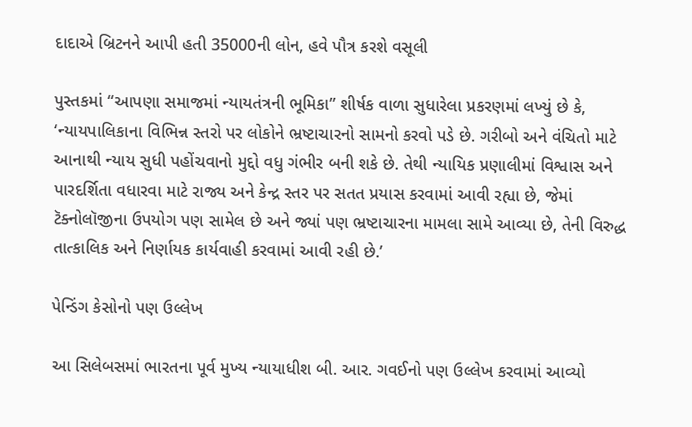દાદાએ બ્રિટનને આપી હતી 35000ની લોન, હવે પૌત્ર કરશે વસૂલી

પુસ્તકમાં “આપણા સમાજમાં ન્યાયતંત્રની ભૂમિકા” શીર્ષક વાળા સુધારેલા પ્રકરણમાં લખ્યું છે કે, ‘ન્યાયપાલિકાના વિભિન્ન સ્તરો પર લોકોને ભ્રષ્ટાચારનો સામનો કરવો પડે છે. ગરીબો અને વંચિતો માટે આનાથી ન્યાય સુધી પહોંચવાનો મુદ્દો વધુ ગંભીર બની શકે છે. તેથી ન્યાયિક પ્રણાલીમાં વિશ્વાસ અને પારદર્શિતા વધારવા માટે રાજ્ય અને કેન્દ્ર સ્તર પર સતત પ્રયાસ કરવામાં આવી રહ્યા છે, જેમાં ટૅક્નોલૉજીના ઉપયોગ પણ સામેલ છે અને જ્યાં પણ ભ્રષ્ટાચારના મામલા સામે આવ્યા છે, તેની વિરુદ્ધ તાત્કાલિક અને નિર્ણાયક કાર્યવાહી કરવામાં આવી રહી છે.’

પેન્ડિંગ કેસોનો પણ ઉલ્લેખ

આ સિલેબસમાં ભારતના પૂર્વ મુખ્ય ન્યાયાધીશ બી. આર. ગવઈનો પણ ઉલ્લેખ કરવામાં આવ્યો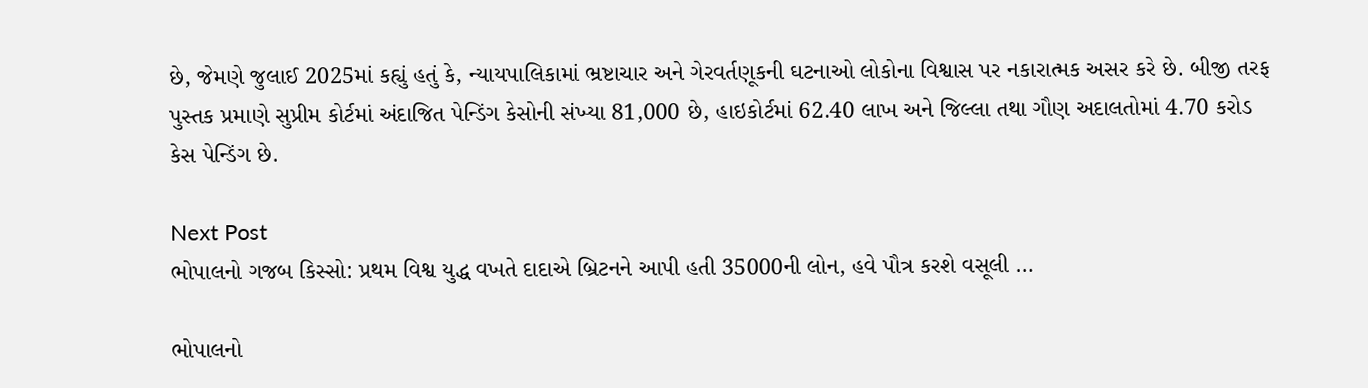છે, જેમણે જુલાઈ 2025માં કહ્યું હતું કે, ન્યાયપાલિકામાં ભ્રષ્ટાચાર અને ગેરવર્તણૂકની ઘટનાઓ લોકોના વિશ્વાસ પર નકારાત્મક અસર કરે છે. બીજી તરફ પુસ્તક પ્રમાણે સુપ્રીમ કોર્ટમાં અંદાજિત પેન્ડિંગ કેસોની સંખ્યા 81,000 છે, હાઇકોર્ટમાં 62.40 લાખ અને જિલ્લા તથા ગૌણ અદાલતોમાં 4.70 કરોડ કેસ પેન્ડિંગ છે.

Next Post
ભોપાલનો ગજબ કિસ્સો: પ્રથમ વિશ્વ યુદ્ધ વખતે દાદાએ બ્રિટનને આપી હતી 35000ની લોન, હવે પૌત્ર કરશે વસૂલી …

ભોપાલનો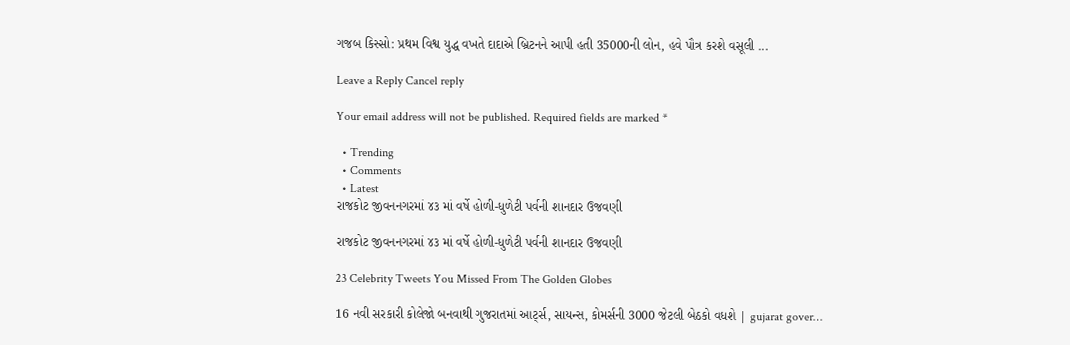ગજબ કિસ્સો: પ્રથમ વિશ્વ યુદ્ધ વખતે દાદાએ બ્રિટનને આપી હતી 35000ની લોન, હવે પૌત્ર કરશે વસૂલી ...

Leave a Reply Cancel reply

Your email address will not be published. Required fields are marked *

  • Trending
  • Comments
  • Latest
રાજકોટ જીવનનગરમાં ૪૩ માં વર્ષે હોળી-ધુળેટી પર્વની શાનદાર ઉજવણી

રાજકોટ જીવનનગરમાં ૪૩ માં વર્ષે હોળી-ધુળેટી પર્વની શાનદાર ઉજવણી

23 Celebrity Tweets You Missed From The Golden Globes

16 નવી સરકારી કોલેજો બનવાથી ગુજરાતમાં આર્ટ્સ, સાયન્સ, કોમર્સની 3000 જેટલી બેઠકો વધશે | gujarat gover…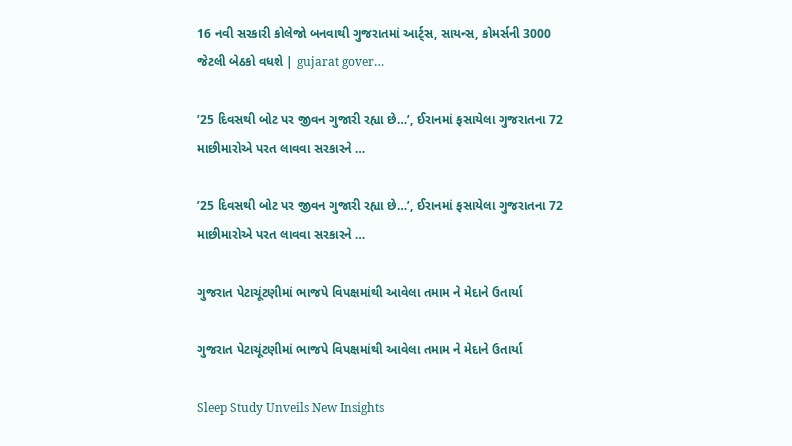16 નવી સરકારી કોલેજો બનવાથી ગુજરાતમાં આર્ટ્સ, સાયન્સ, કોમર્સની 3000 જેટલી બેઠકો વધશે | gujarat gover…

’25 દિવસથી બોટ પર જીવન ગુજારી રહ્યા છે…’, ઈરાનમાં ફસાયેલા ગુજરાતના 72 માછીમારોએ પરત લાવવા સરકારને …

’25 દિવસથી બોટ પર જીવન ગુજારી રહ્યા છે…’, ઈરાનમાં ફસાયેલા ગુજરાતના 72 માછીમારોએ પરત લાવવા સરકારને …

ગુજરાત પેટાચૂંટણીમાં ભાજપે વિપક્ષમાંથી આવેલા તમામ ને મેદાને ઉતાર્યા

ગુજરાત પેટાચૂંટણીમાં ભાજપે વિપક્ષમાંથી આવેલા તમામ ને મેદાને ઉતાર્યા

Sleep Study Unveils New Insights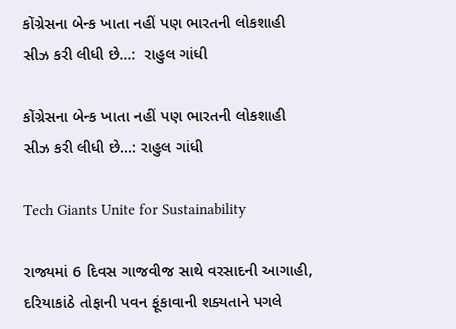કોંગ્રેસના બેન્ક ખાતા નહીં પણ ભારતની લોકશાહી સીઝ કરી લીધી છે…:  રાહુલ ગાંધી

કોંગ્રેસના બેન્ક ખાતા નહીં પણ ભારતની લોકશાહી સીઝ કરી લીધી છે…: રાહુલ ગાંધી

Tech Giants Unite for Sustainability

રાજ્યમાં 6 દિવસ ગાજવીજ સાથે વરસાદની આગાહી, દરિયાકાંઠે તોફાની પવન ફૂંકાવાની શક્યતાને પગલે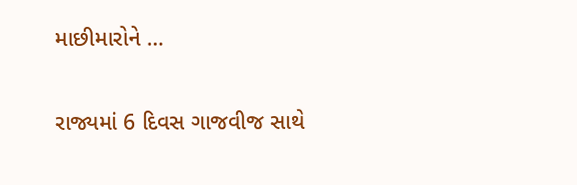માછીમારોને …

રાજ્યમાં 6 દિવસ ગાજવીજ સાથે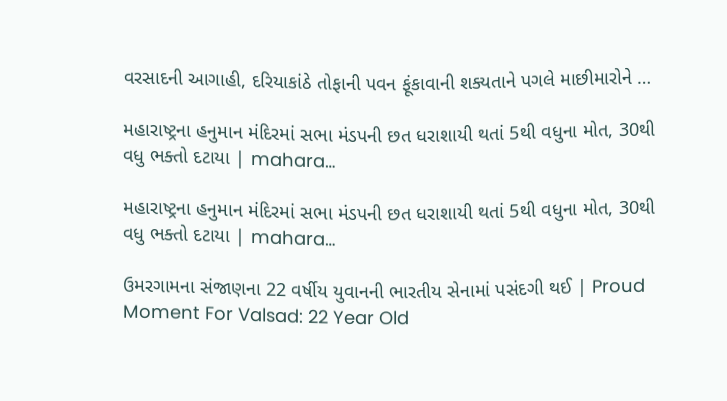વરસાદની આગાહી, દરિયાકાંઠે તોફાની પવન ફૂંકાવાની શક્યતાને પગલે માછીમારોને …

મહારાષ્ટ્રના હનુમાન મંદિરમાં સભા મંડપની છત ધરાશાયી થતાં 5થી વધુના મોત, 30થી વધુ ભક્તો દટાયા | mahara…

મહારાષ્ટ્રના હનુમાન મંદિરમાં સભા મંડપની છત ધરાશાયી થતાં 5થી વધુના મોત, 30થી વધુ ભક્તો દટાયા | mahara…

ઉમરગામના સંજાણના 22 વર્ષીય યુવાનની ભારતીય સેનામાં પસંદગી થઈ | Proud Moment For Valsad: 22 Year Old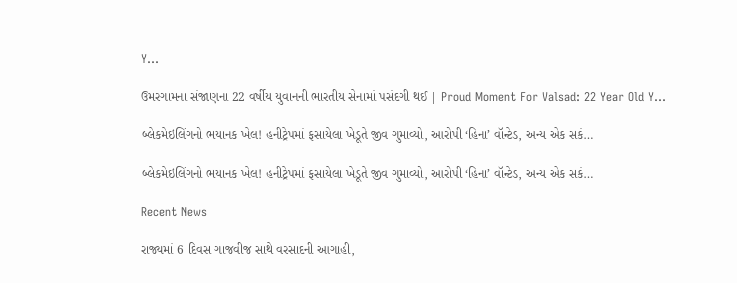Y…

ઉમરગામના સંજાણના 22 વર્ષીય યુવાનની ભારતીય સેનામાં પસંદગી થઈ | Proud Moment For Valsad: 22 Year Old Y…

બ્લેકમેઇલિંગનો ભયાનક ખેલ! હનીટ્રેપમાં ફસાયેલા ખેડૂતે જીવ ગુમાવ્યો, આરોપી ‘હિના’ વૉન્ટેડ, અન્ય એક સકં…

બ્લેકમેઇલિંગનો ભયાનક ખેલ! હનીટ્રેપમાં ફસાયેલા ખેડૂતે જીવ ગુમાવ્યો, આરોપી ‘હિના’ વૉન્ટેડ, અન્ય એક સકં…

Recent News

રાજ્યમાં 6 દિવસ ગાજવીજ સાથે વરસાદની આગાહી,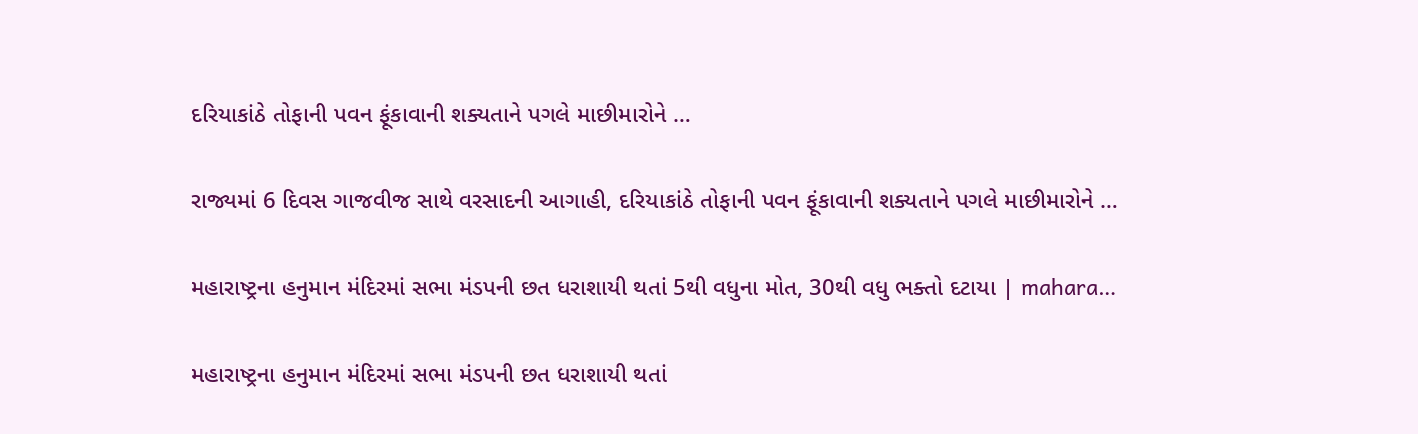દરિયાકાંઠે તોફાની પવન ફૂંકાવાની શક્યતાને પગલે માછીમારોને …

રાજ્યમાં 6 દિવસ ગાજવીજ સાથે વરસાદની આગાહી, દરિયાકાંઠે તોફાની પવન ફૂંકાવાની શક્યતાને પગલે માછીમારોને …

મહારાષ્ટ્રના હનુમાન મંદિરમાં સભા મંડપની છત ધરાશાયી થતાં 5થી વધુના મોત, 30થી વધુ ભક્તો દટાયા | mahara…

મહારાષ્ટ્રના હનુમાન મંદિરમાં સભા મંડપની છત ધરાશાયી થતાં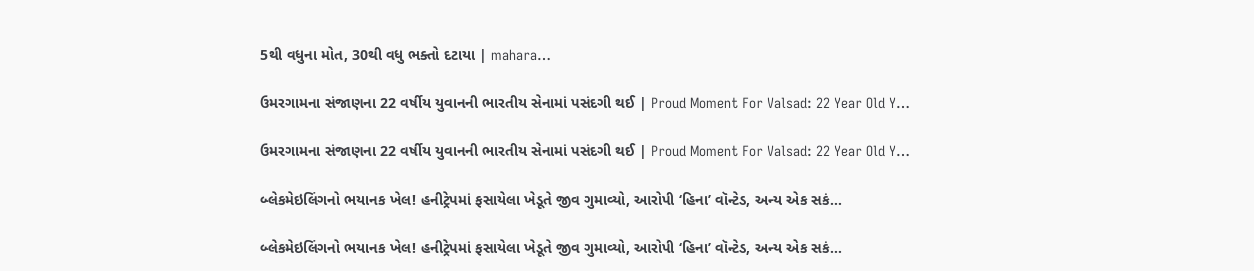5થી વધુના મોત, 30થી વધુ ભક્તો દટાયા | mahara…

ઉમરગામના સંજાણના 22 વર્ષીય યુવાનની ભારતીય સેનામાં પસંદગી થઈ | Proud Moment For Valsad: 22 Year Old Y…

ઉમરગામના સંજાણના 22 વર્ષીય યુવાનની ભારતીય સેનામાં પસંદગી થઈ | Proud Moment For Valsad: 22 Year Old Y…

બ્લેકમેઇલિંગનો ભયાનક ખેલ! હનીટ્રેપમાં ફસાયેલા ખેડૂતે જીવ ગુમાવ્યો, આરોપી ‘હિના’ વૉન્ટેડ, અન્ય એક સકં…

બ્લેકમેઇલિંગનો ભયાનક ખેલ! હનીટ્રેપમાં ફસાયેલા ખેડૂતે જીવ ગુમાવ્યો, આરોપી ‘હિના’ વૉન્ટેડ, અન્ય એક સકં…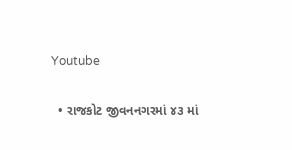Youtube

  • રાજકોટ જીવનનગરમાં ૪૩ માં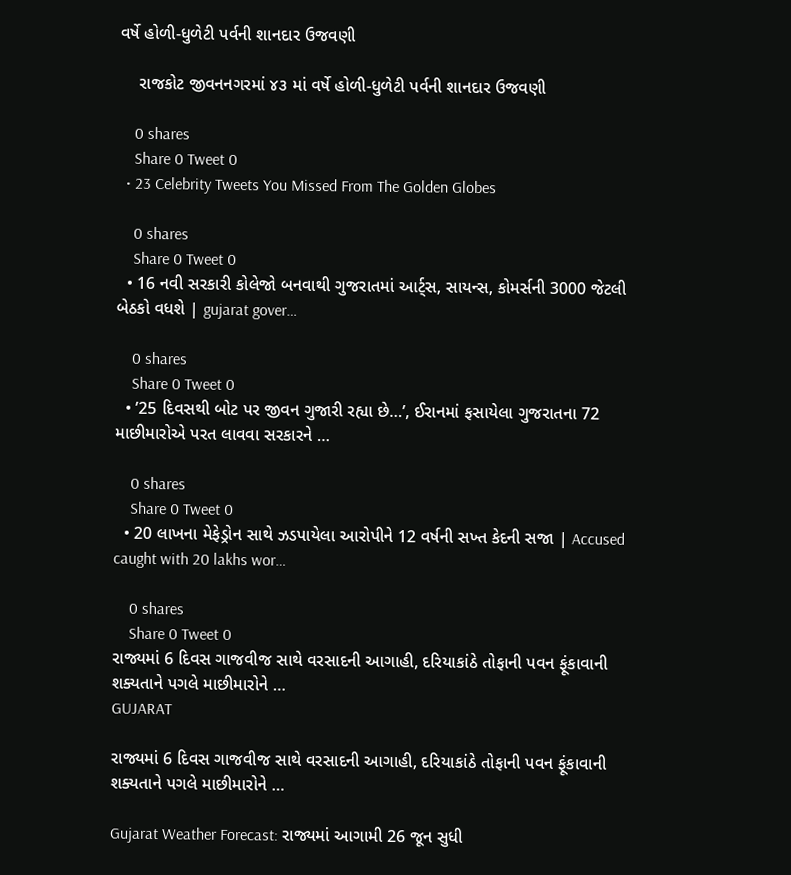વર્ષે હોળી-ધુળેટી પર્વની શાનદાર ઉજવણી

    રાજકોટ જીવનનગરમાં ૪૩ માં વર્ષે હોળી-ધુળેટી પર્વની શાનદાર ઉજવણી

    0 shares
    Share 0 Tweet 0
  • 23 Celebrity Tweets You Missed From The Golden Globes

    0 shares
    Share 0 Tweet 0
  • 16 નવી સરકારી કોલેજો બનવાથી ગુજરાતમાં આર્ટ્સ, સાયન્સ, કોમર્સની 3000 જેટલી બેઠકો વધશે | gujarat gover…

    0 shares
    Share 0 Tweet 0
  • ’25 દિવસથી બોટ પર જીવન ગુજારી રહ્યા છે…’, ઈરાનમાં ફસાયેલા ગુજરાતના 72 માછીમારોએ પરત લાવવા સરકારને …

    0 shares
    Share 0 Tweet 0
  • 20 લાખના મેફેડ્રોન સાથે ઝડપાયેલા આરોપીને 12 વર્ષની સખ્ત કેદની સજા | Accused caught with 20 lakhs wor…

    0 shares
    Share 0 Tweet 0
રાજ્યમાં 6 દિવસ ગાજવીજ સાથે વરસાદની આગાહી, દરિયાકાંઠે તોફાની પવન ફૂંકાવાની શક્યતાને પગલે માછીમારોને …
GUJARAT

રાજ્યમાં 6 દિવસ ગાજવીજ સાથે વરસાદની આગાહી, દરિયાકાંઠે તોફાની પવન ફૂંકાવાની શક્યતાને પગલે માછીમારોને …

Gujarat Weather Forecast: રાજ્યમાં આગામી 26 જૂન સુધી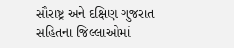સૌરાષ્ટ્ર અને દક્ષિણ ગુજરાત સહિતના જિલ્લાઓમાં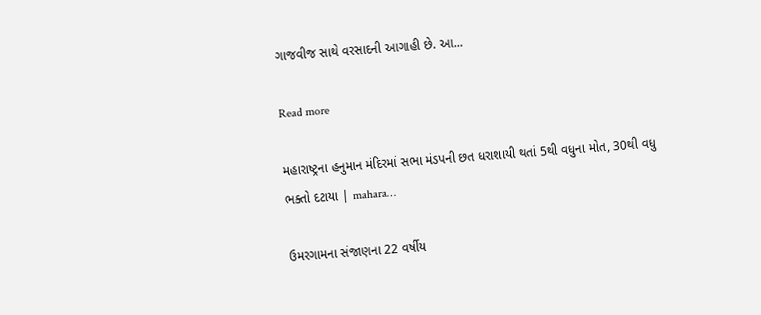ગાજવીજ સાથે વરસાદની આગાહી છે. આ...

Read more

મહારાષ્ટ્રના હનુમાન મંદિરમાં સભા મંડપની છત ધરાશાયી થતાં 5થી વધુના મોત, 30થી વધુ ભક્તો દટાયા | mahara…

ઉમરગામના સંજાણના 22 વર્ષીય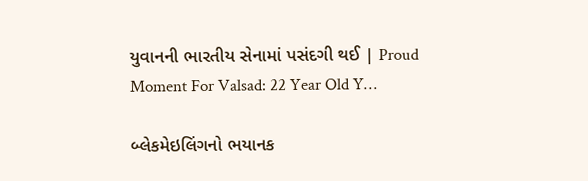યુવાનની ભારતીય સેનામાં પસંદગી થઈ | Proud Moment For Valsad: 22 Year Old Y…

બ્લેકમેઇલિંગનો ભયાનક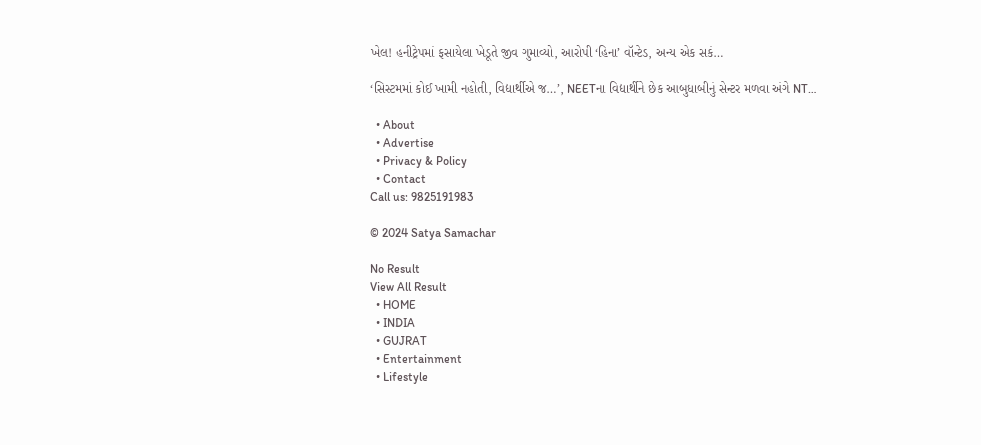ખેલ! હનીટ્રેપમાં ફસાયેલા ખેડૂતે જીવ ગુમાવ્યો, આરોપી ‘હિના’ વૉન્ટેડ, અન્ય એક સકં…

‘સિસ્ટમમાં કોઈ ખામી નહોતી, વિદ્યાર્થીએ જ…’, NEETના વિદ્યાર્થીને છેક આબુધાબીનું સેન્ટર મળવા અંગે NT…

  • About
  • Advertise
  • Privacy & Policy
  • Contact
Call us: 9825191983

© 2024 Satya Samachar

No Result
View All Result
  • HOME
  • INDIA
  • GUJRAT
  • Entertainment
  • Lifestyle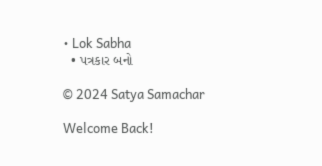• Lok Sabha
  • પત્રકાર બનો

© 2024 Satya Samachar

Welcome Back!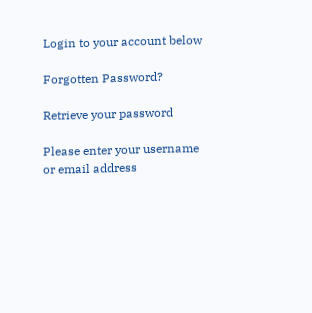Login to your account below

Forgotten Password?

Retrieve your password

Please enter your username or email address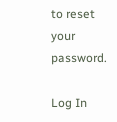to reset your password.

Log In